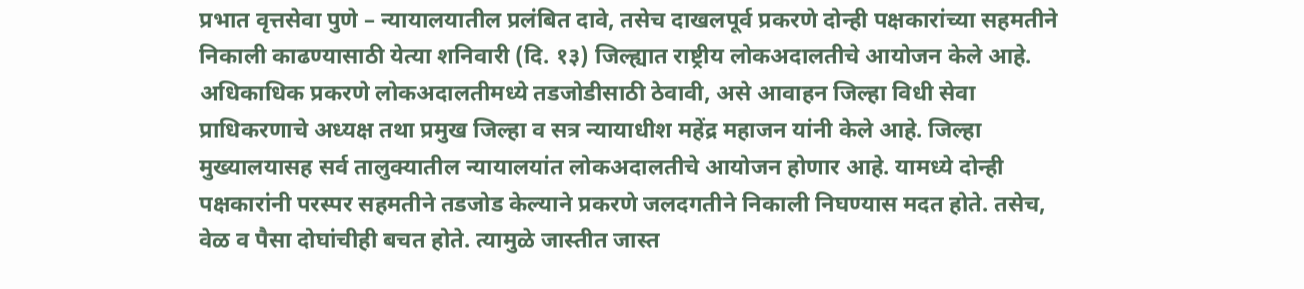प्रभात वृत्तसेवा पुणे – न्यायालयातील प्रलंबित दावे, तसेच दाखलपूर्व प्रकरणे दोन्ही पक्षकारांच्या सहमतीने निकाली काढण्यासाठी येत्या शनिवारी (दि. १३) जिल्ह्यात राष्ट्रीय लोकअदालतीचे आयोजन केले आहे. अधिकाधिक प्रकरणे लोकअदालतीमध्ये तडजोडीसाठी ठेवावी, असे आवाहन जिल्हा विधी सेवा प्राधिकरणाचे अध्यक्ष तथा प्रमुख जिल्हा व सत्र न्यायाधीश महेंद्र महाजन यांनी केले आहे. जिल्हा मुख्यालयासह सर्व तालुक्यातील न्यायालयांत लोकअदालतीचे आयोजन होणार आहे. यामध्ये दोन्ही पक्षकारांनी परस्पर सहमतीने तडजोड केल्याने प्रकरणे जलदगतीने निकाली निघण्यास मदत होते. तसेच, वेळ व पैसा दोघांचीही बचत होते. त्यामुळे जास्तीत जास्त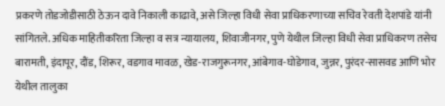प्रकरणे तोडजोडीसाठी ठेऊन दावे निकाली काढावे, असे जिल्हा विधी सेवा प्राधिकरणाच्या सचिव रेवती देशपांडे यांनी सांगितले. अधिक माहितीकरिता जिल्हा व सत्र न्यायालय, शिवाजीनगर, पुणे येथील जिल्हा विधी सेवा प्राधिकरण तसेच बारामती, इंदापूर, दौंड, शिरूर, वडगाव मावळ, खेड-राजगुरूनगर, आंबेगाव-घोडेगाव, जुन्नर, पुरंदर-सासवड आणि भोर येथील तालुका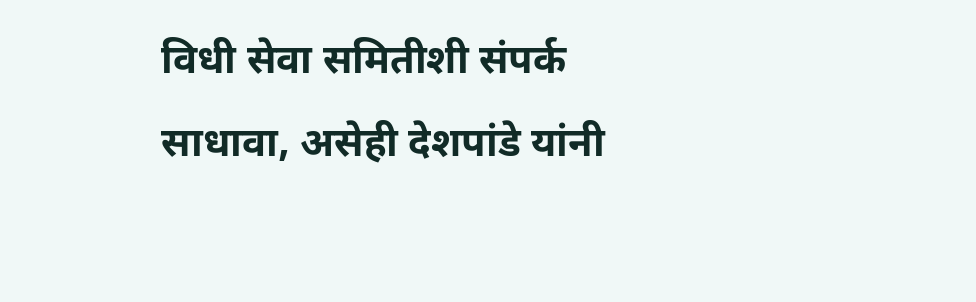विधी सेवा समितीशी संपर्क साधावा, असेही देशपांडे यांनी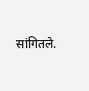सांगितले.